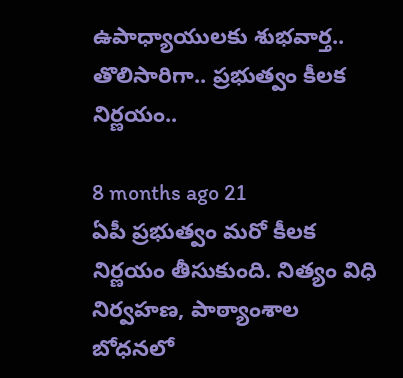ఉపాధ్యాయులకు శుభవార్త.. తొలిసారిగా.. ప్రభుత్వం కీలక నిర్ణయం..

8 months ago 21
ఏపీ ప్రభుత్వం మరో కీలక నిర్ణయం తీసుకుంది. నిత్యం విధి నిర్వహణ, పాఠ్యాంశాల బోధనలో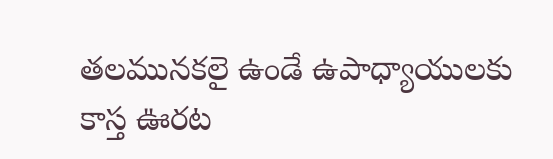తలమునకలై ఉండే ఉపాధ్యాయులకు కాస్త ఊరట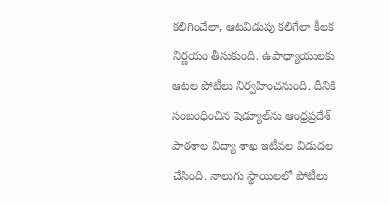కలిగించేలా, ఆటవిడుపు కలిగేలా కీలక నిర్ణయం తీసుకుంది. ఉపాధ్యాయులకు ఆటల పోటీలు నిర్వహించనుంది. దీనికి సంబంధించిన షెడ్యూల్‌ను ఆంధ్రప్రదేశ్ పాఠశాల విద్యా శాఖ ఇటీవల విడుదల చేసింది. నాలుగు స్థాయిలలో పోటీలు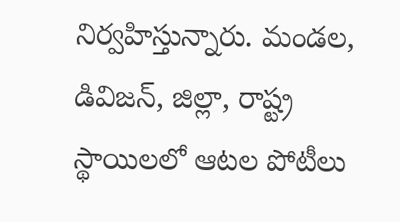నిర్వహిస్తున్నారు. మండల, డివిజన్, జిల్లా, రాష్ట్ర స్థాయిలలో ఆటల పోటీలు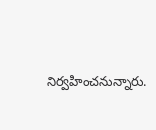నిర్వహించనున్నారు.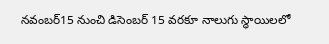నవంబర్15 నుంచి డిసెంబర్ 15 వరకూ నాలుగు స్థాయిలలో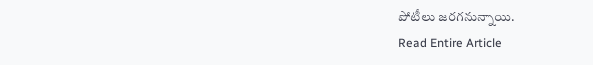పోటీలు జరగనున్నాయి.
Read Entire Article